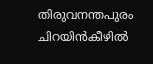തിരുവനന്തപുരം ചിറയിൻകീഴിൽ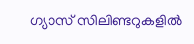ഗ്യാസ് സിലിണ്ടറുകളിൽ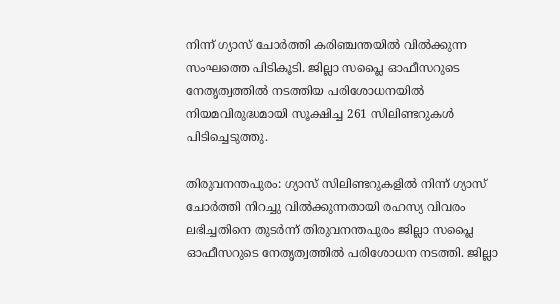നിന്ന് ഗ്യാസ് ചോർത്തി കരിഞ്ചന്തയിൽ വിൽക്കുന്ന സംഘത്തെ പിടികൂടി. ജില്ലാ സപ്ലൈ ഓഫീസറുടെ നേതൃത്വത്തിൽ നടത്തിയ പരിശോധനയിൽ നിയമവിരുദ്ധമായി സൂക്ഷിച്ച 261 സിലിണ്ടറുകൾ പിടിച്ചെടുത്തു.

തിരുവനന്തപുരം: ഗ്യാസ് സിലിണ്ടറുകളിൽ നിന്ന് ഗ്യാസ് ചോർത്തി നിറച്ചു വിൽക്കുന്നതായി രഹസ്യ വിവരം ലഭിച്ചതിനെ തുടർന്ന് തിരുവനന്തപുരം ജില്ലാ സപ്ലൈ ഓഫീസറുടെ നേതൃത്വത്തിൽ പരിശോധന നടത്തി. ജില്ലാ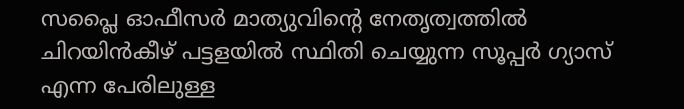സപ്ലൈ ഓഫീസർ മാത്യുവിന്റെ നേതൃത്വത്തിൽ ചിറയിൻകീഴ് പട്ടളയിൽ സ്ഥിതി ചെയ്യുന്ന സൂപ്പർ ഗ്യാസ് എന്ന പേരിലുള്ള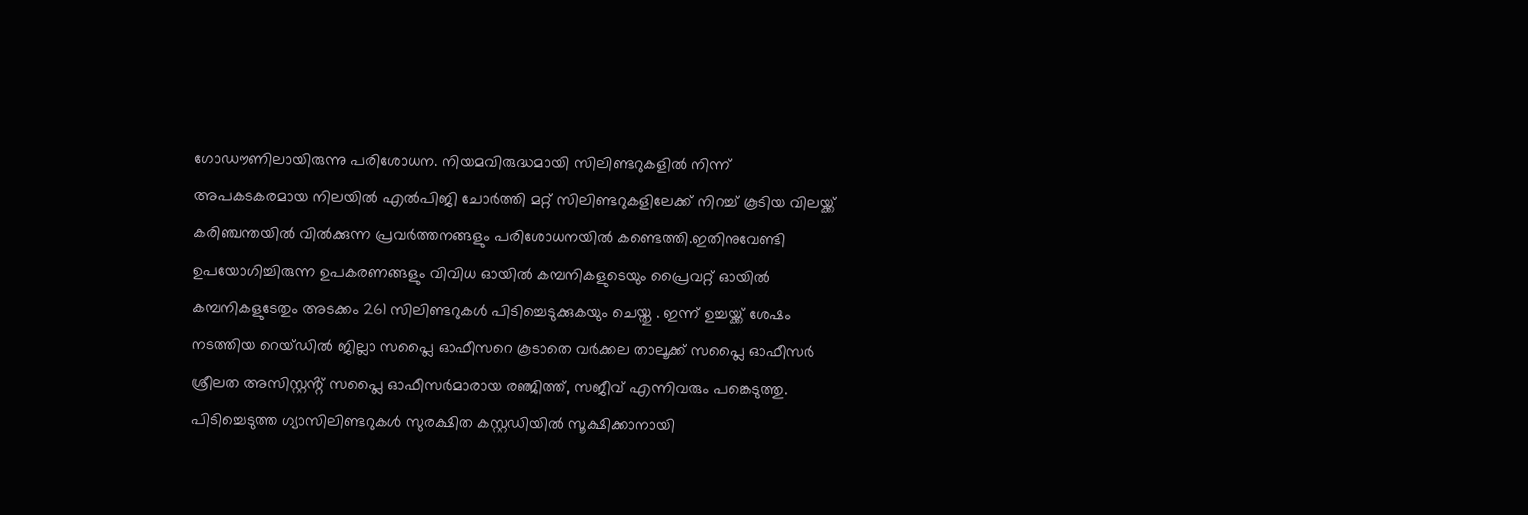ഗോഡൗണിലായിരുന്നു പരിശോധന. നിയമവിരുദ്ധമായി സിലിണ്ടറുകളിൽ നിന്ന് അപകടകരമായ നിലയിൽ എൽപിജി ചോർത്തി മറ്റ് സിലിണ്ടറുകളിലേക്ക് നിറച്ച് കൂടിയ വിലയ്ക്ക് കരിഞ്ചന്തയിൽ വിൽക്കുന്ന പ്രവർത്തനങ്ങളും പരിശോധനയിൽ കണ്ടെത്തി.ഇതിനുവേണ്ടി ഉപയോഗിച്ചിരുന്ന ഉപകരണങ്ങളും വിവിധ ഓയിൽ കമ്പനികളുടെയും പ്രൈവറ്റ് ഓയിൽ കമ്പനികളുടേതും അടക്കം 261 സിലിണ്ടറുകൾ പിടിച്ചെടുക്കുകയും ചെയ്തു . ഇന്ന് ഉച്ചയ്ക്ക് ശേഷം നടത്തിയ റെയ്ഡിൽ ജില്ലാ സപ്ലൈ ഓഫീസറെ കൂടാതെ വർക്കല താലൂക്ക് സപ്ലൈ ഓഫീസർ ശ്രീലത അസിസ്റ്റൻ്റ് സപ്ലൈ ഓഫീസർമാരായ രഞ്ജിത്ത്, സജീവ് എന്നിവരും പങ്കെടുത്തു. പിടിച്ചെടുത്ത ഗ്യാസിലിണ്ടറുകൾ സുരക്ഷിത കസ്റ്റഡിയിൽ സൂക്ഷിക്കാനായി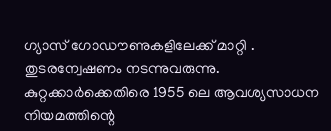ഗ്യാസ് ഗോഡൗണുകളിലേക്ക് മാറ്റി . തുടരന്വേഷണം നടന്നുവരുന്നു. കുറ്റക്കാർക്കെതിരെ 1955 ലെ ആവശ്യസാധന നിയമത്തിന്റെ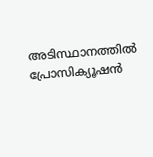അടിസ്ഥാനത്തിൽ പ്രോസിക്യൂഷൻ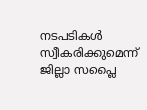നടപടികൾ സ്വീകരിക്കുമെന്ന് ജില്ലാ സപ്ലൈ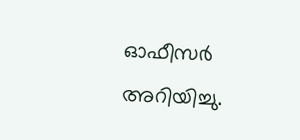ഓഫീസർ അറിയിച്ചു.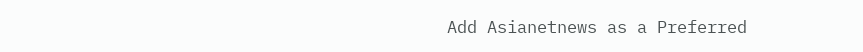Add Asianetnews as a Preferred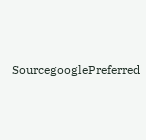SourcegooglePreferred